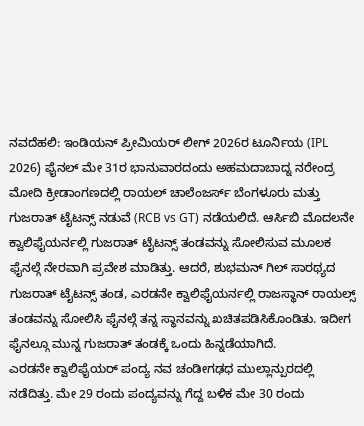ನವದೆಹಲಿ: ಇಂಡಿಯನ್ ಪ್ರೀಮಿಯರ್ ಲೀಗ್ 2026ರ ಟೂರ್ನಿಯ (IPL 2026) ಫೈನಲ್ ಮೇ 31ರ ಭಾನುವಾರದಂದು ಅಹಮದಾಬಾದ್ನ ನರೇಂದ್ರ ಮೋದಿ ಕ್ರೀಡಾಂಗಣದಲ್ಲಿ ರಾಯಲ್ ಚಾಲೆಂಜರ್ಸ್ ಬೆಂಗಳೂರು ಮತ್ತು ಗುಜರಾತ್ ಟೈಟನ್ಸ್ ನಡುವೆ (RCB vs GT) ನಡೆಯಲಿದೆ. ಆರ್ಸಿಬಿ ಮೊದಲನೇ ಕ್ವಾಲಿಫೈಯರ್ನಲ್ಲಿ ಗುಜರಾತ್ ಟೈಟನ್ಸ್ ತಂಡವನ್ನು ಸೋಲಿಸುವ ಮೂಲಕ ಫೈನಲ್ಗೆ ನೇರವಾಗಿ ಪ್ರವೇಶ ಮಾಡಿತ್ತು. ಆದರೆ, ಶುಭಮನ್ ಗಿಲ್ ಸಾರಥ್ಯದ ಗುಜರಾತ್ ಟೈಟನ್ಸ್ ತಂಡ, ಎರಡನೇ ಕ್ವಾಲಿಫೈಯರ್ನಲ್ಲಿ ರಾಜಸ್ಥಾನ್ ರಾಯಲ್ಸ್ ತಂಡವನ್ನು ಸೋಲಿಸಿ ಫೈನಲ್ಗೆ ತನ್ನ ಸ್ಥಾನವನ್ನು ಖಚಿತಪಡಿಸಿಕೊಂಡಿತು. ಇದೀಗ ಫೈನಲ್ಗೂ ಮುನ್ನ ಗುಜರಾತ್ ತಂಡಕ್ಕೆ ಒಂದು ಹಿನ್ನಡೆಯಾಗಿದೆ.
ಎರಡನೇ ಕ್ವಾಲಿಫೈಯರ್ ಪಂದ್ಯ ನವ ಚಂಡೀಗಢಧ ಮುಲ್ಲಾನ್ಪುರದಲ್ಲಿ ನಡೆದಿತ್ತು. ಮೇ 29 ರಂದು ಪಂದ್ಯವನ್ನು ಗೆದ್ದ ಬಳಿಕ ಮೇ 30 ರಂದು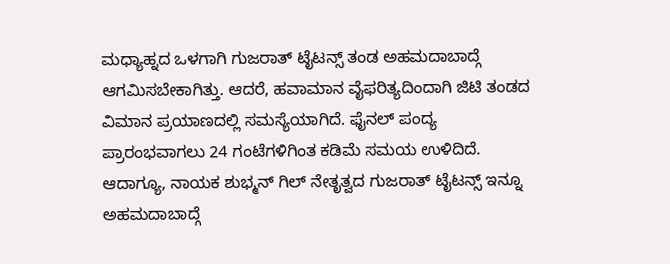ಮಧ್ಯಾಹ್ನದ ಒಳಗಾಗಿ ಗುಜರಾತ್ ಟೈಟನ್ಸ್ ತಂಡ ಅಹಮದಾಬಾದ್ಗೆ ಆಗಮಿಸಬೇಕಾಗಿತ್ತು. ಆದರೆ, ಹವಾಮಾನ ವೈಫರಿತ್ಯದಿಂದಾಗಿ ಜಿಟಿ ತಂಡದ ವಿಮಾನ ಪ್ರಯಾಣದಲ್ಲಿ ಸಮಸ್ಯೆಯಾಗಿದೆ. ಫೈನಲ್ ಪಂದ್ಯ ಪ್ರಾರಂಭವಾಗಲು 24 ಗಂಟೆಗಳಿಗಿಂತ ಕಡಿಮೆ ಸಮಯ ಉಳಿದಿದೆ. ಆದಾಗ್ಯೂ, ನಾಯಕ ಶುಭ್ಮನ್ ಗಿಲ್ ನೇತೃತ್ವದ ಗುಜರಾತ್ ಟೈಟನ್ಸ್ ಇನ್ನೂ ಅಹಮದಾಬಾದ್ಗೆ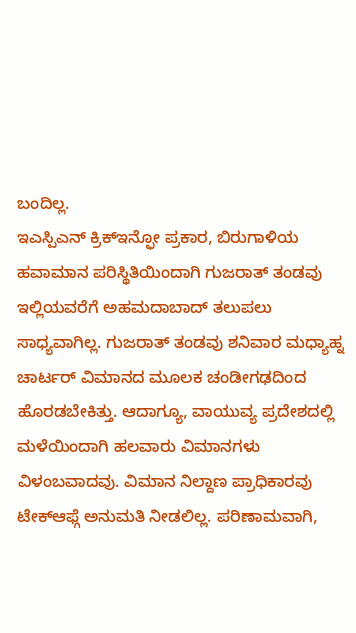ಬಂದಿಲ್ಲ.
ಇಎಸ್ಪಿಎನ್ ಕ್ರಿಕ್ಇನ್ಫೋ ಪ್ರಕಾರ, ಬಿರುಗಾಳಿಯ ಹವಾಮಾನ ಪರಿಸ್ಥಿತಿಯಿಂದಾಗಿ ಗುಜರಾತ್ ತಂಡವು ಇಲ್ಲಿಯವರೆಗೆ ಅಹಮದಾಬಾದ್ ತಲುಪಲು ಸಾಧ್ಯವಾಗಿಲ್ಲ. ಗುಜರಾತ್ ತಂಡವು ಶನಿವಾರ ಮಧ್ಯಾಹ್ನ ಚಾರ್ಟರ್ ವಿಮಾನದ ಮೂಲಕ ಚಂಡೀಗಢದಿಂದ ಹೊರಡಬೇಕಿತ್ತು. ಆದಾಗ್ಯೂ, ವಾಯುವ್ಯ ಪ್ರದೇಶದಲ್ಲಿ ಮಳೆಯಿಂದಾಗಿ ಹಲವಾರು ವಿಮಾನಗಳು ವಿಳಂಬವಾದವು. ವಿಮಾನ ನಿಲ್ದಾಣ ಪ್ರಾಧಿಕಾರವು ಟೇಕ್ಆಫ್ಗೆ ಅನುಮತಿ ನೀಡಲಿಲ್ಲ. ಪರಿಣಾಮವಾಗಿ,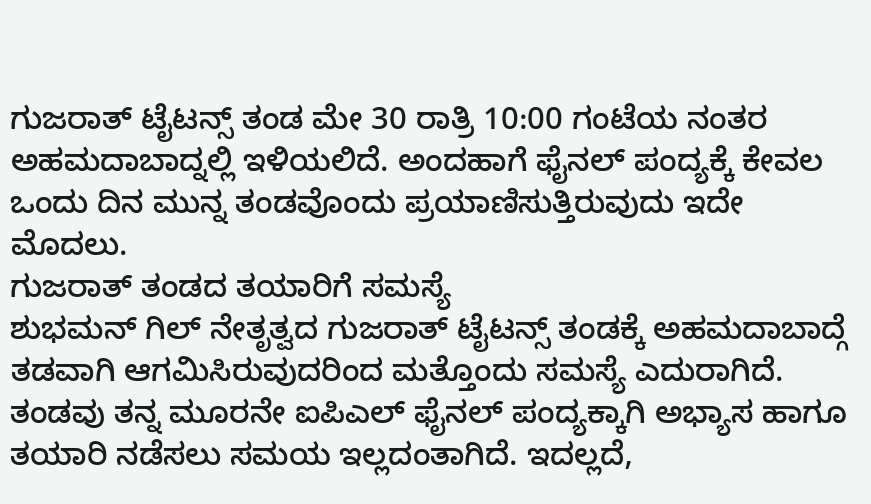ಗುಜರಾತ್ ಟೈಟನ್ಸ್ ತಂಡ ಮೇ 30 ರಾತ್ರಿ 10:00 ಗಂಟೆಯ ನಂತರ ಅಹಮದಾಬಾದ್ನಲ್ಲಿ ಇಳಿಯಲಿದೆ. ಅಂದಹಾಗೆ ಫೈನಲ್ ಪಂದ್ಯಕ್ಕೆ ಕೇವಲ ಒಂದು ದಿನ ಮುನ್ನ ತಂಡವೊಂದು ಪ್ರಯಾಣಿಸುತ್ತಿರುವುದು ಇದೇ ಮೊದಲು.
ಗುಜರಾತ್ ತಂಡದ ತಯಾರಿಗೆ ಸಮಸ್ಯೆ
ಶುಭಮನ್ ಗಿಲ್ ನೇತೃತ್ವದ ಗುಜರಾತ್ ಟೈಟನ್ಸ್ ತಂಡಕ್ಕೆ ಅಹಮದಾಬಾದ್ಗೆ ತಡವಾಗಿ ಆಗಮಿಸಿರುವುದರಿಂದ ಮತ್ತೊಂದು ಸಮಸ್ಯೆ ಎದುರಾಗಿದೆ. ತಂಡವು ತನ್ನ ಮೂರನೇ ಐಪಿಎಲ್ ಫೈನಲ್ ಪಂದ್ಯಕ್ಕಾಗಿ ಅಭ್ಯಾಸ ಹಾಗೂ ತಯಾರಿ ನಡೆಸಲು ಸಮಯ ಇಲ್ಲದಂತಾಗಿದೆ. ಇದಲ್ಲದೆ,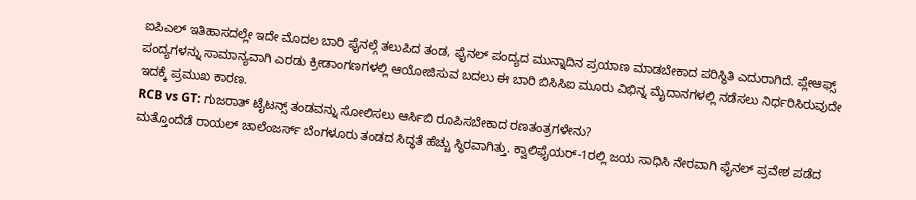ಐಪಿಎಲ್ ಇತಿಹಾಸದಲ್ಲೇ ಇದೇ ಮೊದಲ ಬಾರಿ ಫೈನಲ್ಗೆ ತಲುಪಿದ ತಂಡ, ಫೈನಲ್ ಪಂದ್ಯದ ಮುನ್ನಾದಿನ ಪ್ರಯಾಣ ಮಾಡಬೇಕಾದ ಪರಿಸ್ಥಿತಿ ಎದುರಾಗಿದೆ. ಪ್ಲೇಆಫ್ಸ್ ಪಂದ್ಯಗಳನ್ನು ಸಾಮಾನ್ಯವಾಗಿ ಎರಡು ಕ್ರೀಡಾಂಗಣಗಳಲ್ಲಿ ಆಯೋಜಿಸುವ ಬದಲು ಈ ಬಾರಿ ಬಿಸಿಸಿಐ ಮೂರು ವಿಭಿನ್ನ ಮೈದಾನಗಳಲ್ಲಿ ನಡೆಸಲು ನಿರ್ಧರಿಸಿರುವುದೇ ಇದಕ್ಕೆ ಪ್ರಮುಖ ಕಾರಣ.
RCB vs GT: ಗುಜರಾತ್ ಟೈಟನ್ಸ್ ತಂಡವನ್ನು ಸೋಲಿಸಲು ಆರ್ಸಿಬಿ ರೂಪಿಸಬೇಕಾದ ರಣತಂತ್ರಗಳೇನು?
ಮತ್ತೊಂದೆಡೆ ರಾಯಲ್ ಚಾಲೆಂಜರ್ಸ್ ಬೆಂಗಳೂರು ತಂಡದ ಸಿದ್ಧತೆ ಹೆಚ್ಚು ಸ್ಥಿರವಾಗಿತ್ತು. ಕ್ವಾಲಿಫೈಯರ್-1ರಲ್ಲಿ ಜಯ ಸಾಧಿಸಿ ನೇರವಾಗಿ ಫೈನಲ್ ಪ್ರವೇಶ ಪಡೆದ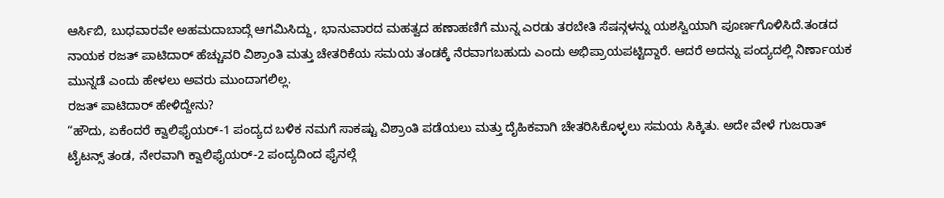ಆರ್ಸಿಬಿ, ಬುಧವಾರವೇ ಅಹಮದಾಬಾದ್ಗೆ ಆಗಮಿಸಿದ್ದು, ಭಾನುವಾರದ ಮಹತ್ವದ ಹಣಾಹಣಿಗೆ ಮುನ್ನ ಎರಡು ತರಬೇತಿ ಸೆಷನ್ಗಳನ್ನು ಯಶಸ್ವಿಯಾಗಿ ಪೂರ್ಣಗೊಳಿಸಿದೆ.ತಂಡದ ನಾಯಕ ರಜತ್ ಪಾಟಿದಾರ್ ಹೆಚ್ಚುವರಿ ವಿಶ್ರಾಂತಿ ಮತ್ತು ಚೇತರಿಕೆಯ ಸಮಯ ತಂಡಕ್ಕೆ ನೆರವಾಗಬಹುದು ಎಂದು ಅಭಿಪ್ರಾಯಪಟ್ಟಿದ್ದಾರೆ. ಆದರೆ ಅದನ್ನು ಪಂದ್ಯದಲ್ಲಿ ನಿರ್ಣಾಯಕ ಮುನ್ನಡೆ ಎಂದು ಹೇಳಲು ಅವರು ಮುಂದಾಗಲಿಲ್ಲ.
ರಜತ್ ಪಾಟಿದಾರ್ ಹೇಳಿದ್ದೇನು?
“ಹೌದು, ಏಕೆಂದರೆ ಕ್ವಾಲಿಫೈಯರ್-1 ಪಂದ್ಯದ ಬಳಿಕ ನಮಗೆ ಸಾಕಷ್ಟು ವಿಶ್ರಾಂತಿ ಪಡೆಯಲು ಮತ್ತು ದೈಹಿಕವಾಗಿ ಚೇತರಿಸಿಕೊಳ್ಳಲು ಸಮಯ ಸಿಕ್ಕಿತು. ಅದೇ ವೇಳೆ ಗುಜರಾತ್ ಟೈಟನ್ಸ್ ತಂಡ, ನೇರವಾಗಿ ಕ್ವಾಲಿಫೈಯರ್-2 ಪಂದ್ಯದಿಂದ ಫೈನಲ್ಗೆ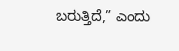ಬರುತ್ತಿದೆ,” ಎಂದು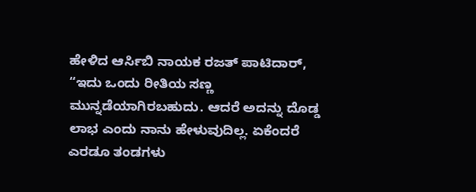ಹೇಳಿದ ಆರ್ಸಿಬಿ ನಾಯಕ ರಜತ್ ಪಾಟಿದಾರ್, “ಇದು ಒಂದು ರೀತಿಯ ಸಣ್ಣ ಮುನ್ನಡೆಯಾಗಿರಬಹುದು. ಆದರೆ ಅದನ್ನು ದೊಡ್ಡ ಲಾಭ ಎಂದು ನಾನು ಹೇಳುವುದಿಲ್ಲ. ಏಕೆಂದರೆ ಎರಡೂ ತಂಡಗಳು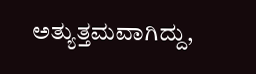ಅತ್ಯುತ್ತಮವಾಗಿದ್ದು,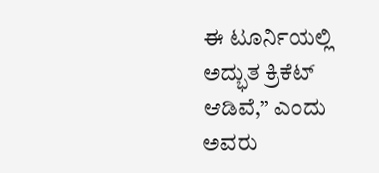ಈ ಟೂರ್ನಿಯಲ್ಲಿ ಅದ್ಭುತ ಕ್ರಿಕೆಟ್ ಆಡಿವೆ,” ಎಂದು ಅವರು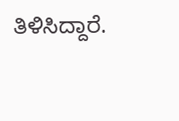ತಿಳಿಸಿದ್ದಾರೆ.